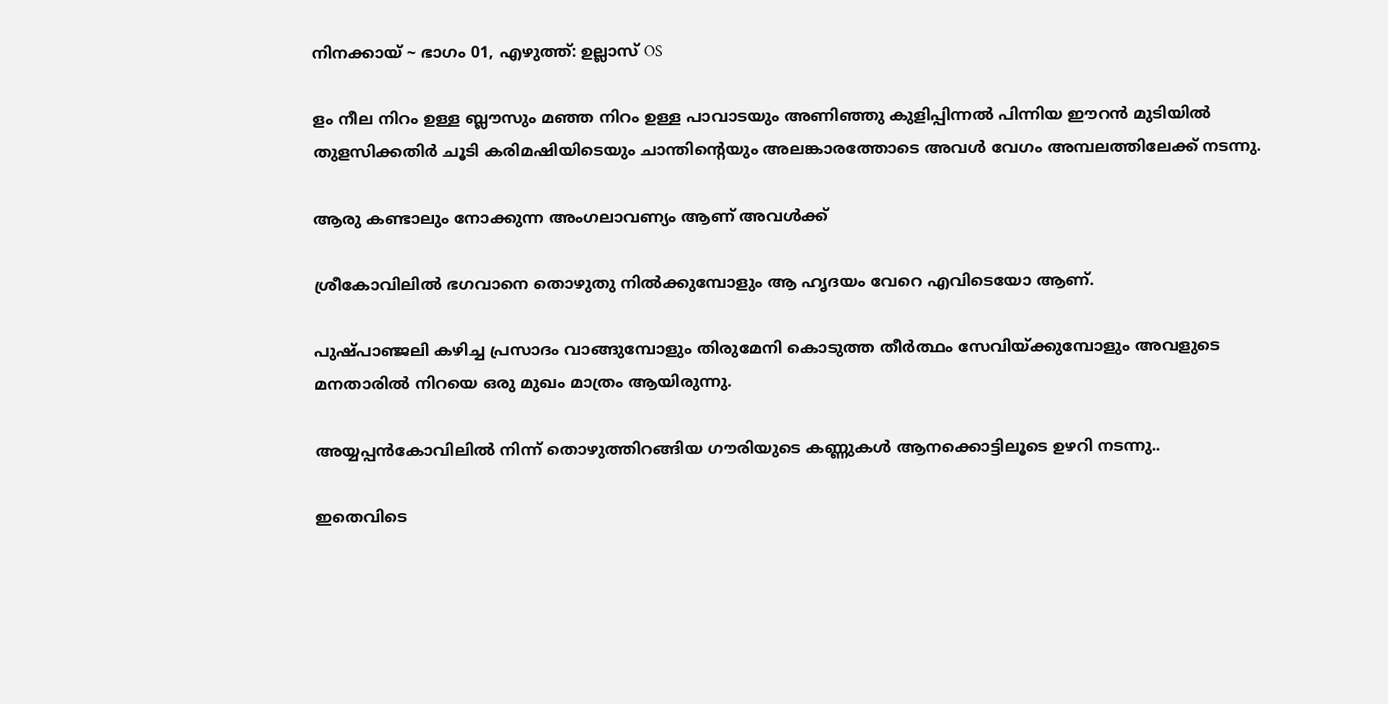നിനക്കായ് ~ ഭാഗം 01, എഴുത്ത്: ഉല്ലാസ് OS

ളം നീല നിറം ഉള്ള ബ്ലൗസും മഞ്ഞ നിറം ഉള്ള പാവാടയും അണിഞ്ഞു കുളിപ്പിന്നൽ പിന്നിയ ഈറൻ മുടിയിൽ തുളസിക്കതിർ ചൂടി കരിമഷിയിടെയും ചാന്തിന്റെയും അലങ്കാരത്തോടെ അവൾ വേഗം അമ്പലത്തിലേക്ക് നടന്നു.

ആരു കണ്ടാലും നോക്കുന്ന അംഗലാവണ്യം ആണ് അവൾക്ക്

ശ്രീകോവിലിൽ ഭഗവാനെ തൊഴുതു നിൽക്കുമ്പോളും ആ ഹൃദയം വേറെ എവിടെയോ ആണ്.

പുഷ്പാഞ്ജലി കഴിച്ച പ്രസാദം വാങ്ങുമ്പോളും തിരുമേനി കൊടുത്ത തീർത്ഥം സേവിയ്ക്കുമ്പോളും അവളുടെ മനതാരിൽ നിറയെ ഒരു മുഖം മാത്രം ആയിരുന്നു.

അയ്യപ്പൻകോവിലിൽ നിന്ന് തൊഴുത്തിറങ്ങിയ ഗൗരിയുടെ കണ്ണുകൾ ആനക്കൊട്ടിലൂടെ ഉഴറി നടന്നു..

ഇതെവിടെ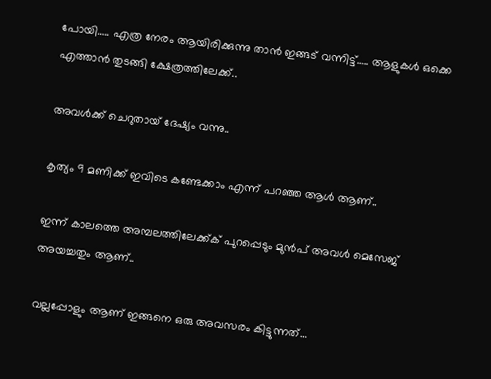പോയി….. എത്ര നേരം ആയിരിക്കുന്നു താൻ ഇങ്ങട് വന്നിട്ട്….. ആളുകൾ ഒക്കെ എത്താൻ തുടങ്ങി ക്ഷേത്രത്തിലേക്ക്..

അവൾക്ക് ചെറുതായ് ദേഷ്യം വന്നു..

കൃത്യം 9 മണിക്ക് ഇവിടെ കണ്ടേക്കാം എന്ന് പറഞ്ഞ ആൾ ആണ്..

ഇന്ന് കാലത്തെ അമ്പലത്തിലേക്ക്ക് പുറപ്പെടും മുൻപ് അവൾ മെസേജ് അയച്ചതും ആണ്..

വല്ലപ്പോളും ആണ് ഇങ്ങനെ ഒരു അവസരം കിട്ടുന്നത്…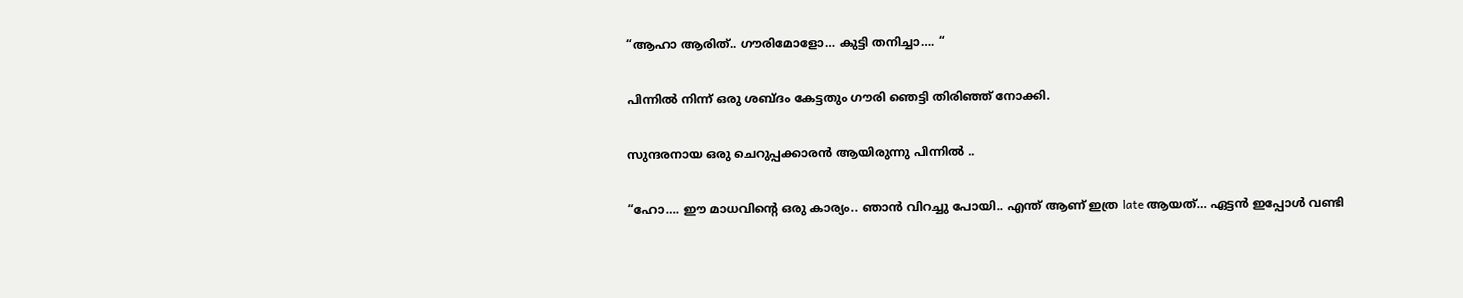“ആഹാ ആരിത്.. ഗൗരിമോളോ… കുട്ടി തനിച്ചാ…. “

പിന്നിൽ നിന്ന് ഒരു ശബ്‌ദം കേട്ടതും ഗൗരി ഞെട്ടി തിരിഞ്ഞ് നോക്കി.

സുന്ദരനായ ഒരു ചെറുപ്പക്കാരൻ ആയിരുന്നു പിന്നിൽ ..

“ഹോ…. ഈ മാധവിന്റെ ഒരു കാര്യം.. ഞാൻ വിറച്ചു പോയി.. എന്ത് ആണ് ഇത്ര late ആയത്… ഏട്ടൻ ഇപ്പോൾ വണ്ടി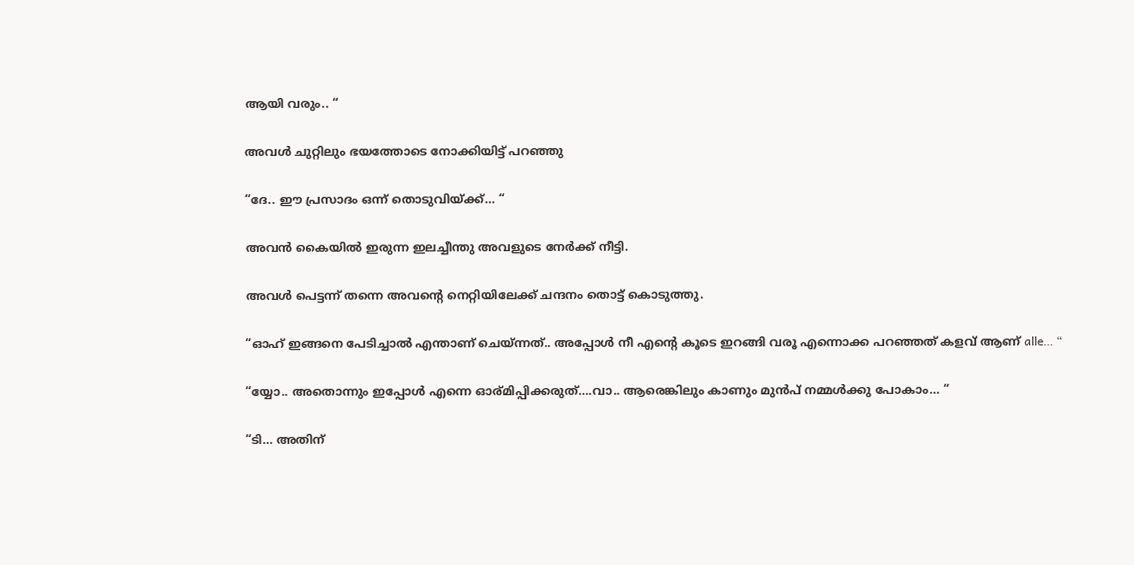ആയി വരും.. “

അവൾ ചുറ്റിലും ഭയത്തോടെ നോക്കിയിട്ട് പറഞ്ഞു

“ദേ.. ഈ പ്രസാദം ഒന്ന് തൊടുവിയ്ക്ക്… “

അവൻ കൈയിൽ ഇരുന്ന ഇലച്ചീന്തു അവളുടെ നേർക്ക് നീട്ടി.

അവൾ പെട്ടന്ന് തന്നെ അവന്റെ നെറ്റിയിലേക്ക് ചന്ദനം തൊട്ട് കൊടുത്തു.

“ഓഹ് ഇങ്ങനെ പേടിച്ചാൽ എന്താണ് ചെയ്ന്നത്.. അപ്പോൾ നീ എന്റെ കൂടെ ഇറങ്ങി വരൂ എന്നൊക്ക പറഞ്ഞത് കളവ് ആണ് alle… “

“യ്യോ.. അതൊന്നും ഇപ്പോൾ എന്നെ ഓര്മിപ്പിക്കരുത്….വാ.. ആരെങ്കിലും കാണും മുൻപ് നമ്മൾക്കു പോകാം… “

“ടി… അതിന്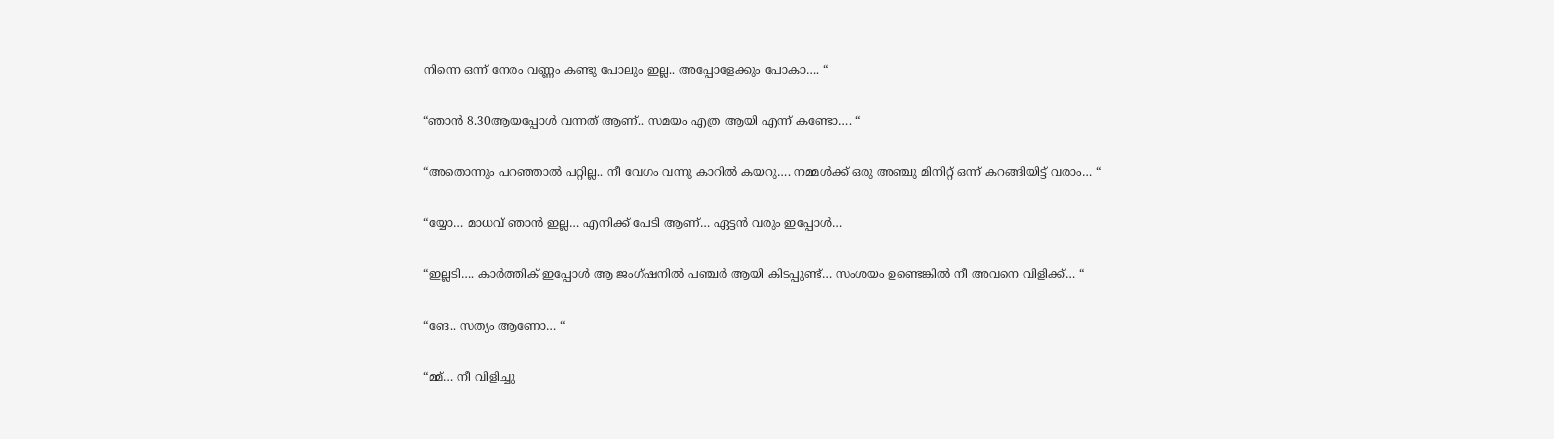നിന്നെ ഒന്ന് നേരം വണ്ണം കണ്ടു പോലും ഇല്ല.. അപ്പോളേക്കും പോകാ…. “

“ഞാൻ 8.30ആയപ്പോൾ വന്നത് ആണ്.. സമയം എത്ര ആയി എന്ന് കണ്ടോ…. “

“അതൊന്നും പറഞ്ഞാൽ പറ്റില്ല.. നീ വേഗം വന്നു കാറിൽ കയറു…. നമ്മൾക്ക് ഒരു അഞ്ചു മിനിറ്റ് ഒന്ന് കറങ്ങിയിട്ട് വരാം… “

“യ്യോ… മാധവ് ഞാൻ ഇല്ല… എനിക്ക് പേടി ആണ്… ഏട്ടൻ വരും ഇപ്പോൾ…

“ഇല്ലടി…. കാർത്തിക് ഇപ്പോൾ ആ ജംഗ്ഷനിൽ പഞ്ചർ ആയി കിടപ്പുണ്ട്… സംശയം ഉണ്ടെങ്കിൽ നീ അവനെ വിളിക്ക്… “

“ങേ.. സത്യം ആണോ… “

“മ്മ്… നീ വിളിച്ചു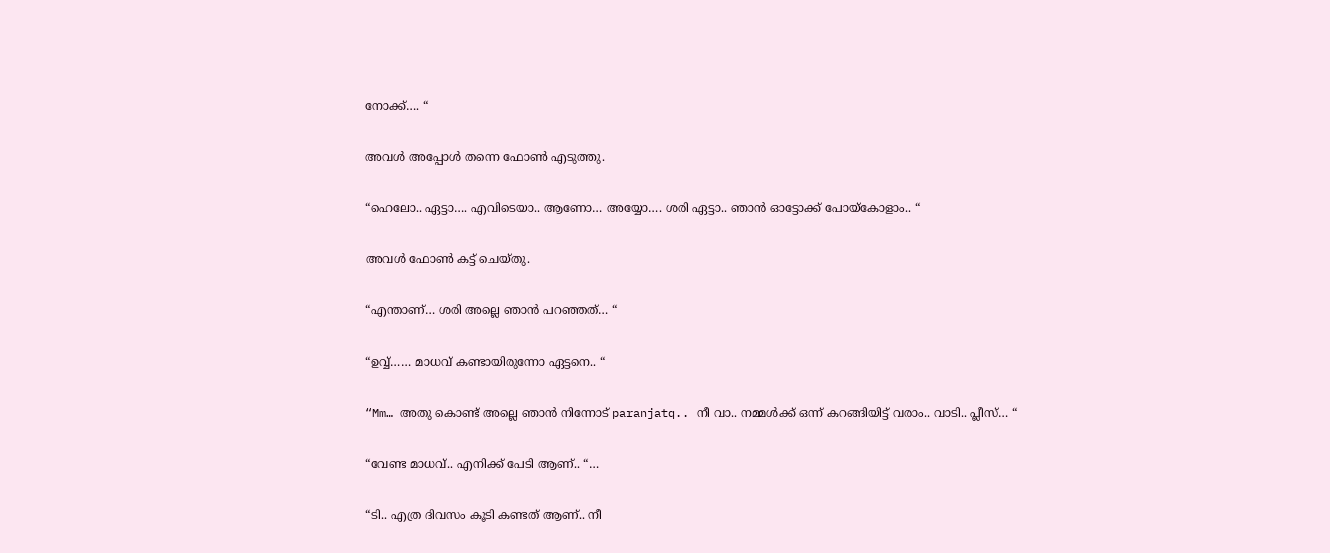നോക്ക്…. “

അവൾ അപ്പോൾ തന്നെ ഫോൺ എടുത്തു.

“ഹെലോ.. ഏട്ടാ…. എവിടെയാ.. ആണോ… അയ്യോ…. ശരി ഏട്ടാ.. ഞാൻ ഓട്ടോക്ക് പോയ്കോളാം.. “

അവൾ ഫോൺ കട്ട്‌ ചെയ്തു.

“എന്താണ്… ശരി അല്ലെ ഞാൻ പറഞ്ഞത്… “

“ഉവ്വ്…… മാധവ് കണ്ടായിരുന്നോ ഏട്ടനെ.. “

“Mm… അതു കൊണ്ട് അല്ലെ ഞാൻ നിന്നോട് paranjatq.. നീ വാ.. നമ്മൾക്ക് ഒന്ന് കറങ്ങിയിട്ട് വരാം.. വാടി.. പ്ലീസ്… “

“വേണ്ട മാധവ്.. എനിക്ക് പേടി ആണ്.. “…

“ടി.. എത്ര ദിവസം കൂടി കണ്ടത് ആണ്.. നീ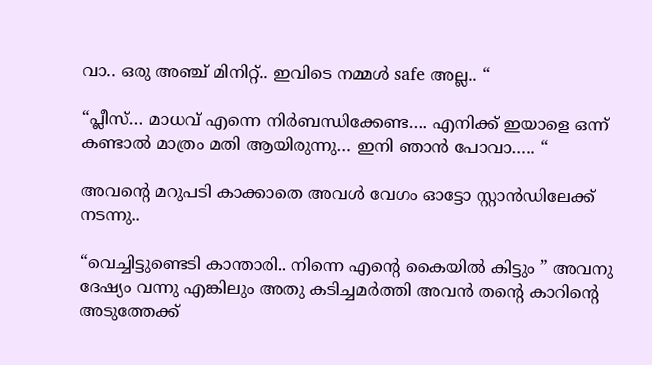വാ.. ഒരു അഞ്ച് മിനിറ്റ്.. ഇവിടെ നമ്മൾ safe അല്ല.. “

“പ്ലീസ്… മാധവ് എന്നെ നിർബന്ധിക്കേണ്ട…. എനിക്ക് ഇയാളെ ഒന്ന് കണ്ടാൽ മാത്രം മതി ആയിരുന്നു… ഇനി ഞാൻ പോവാ….. “

അവന്റെ മറുപടി കാക്കാതെ അവൾ വേഗം ഓട്ടോ സ്റ്റാൻഡിലേക്ക് നടന്നു..

“വെച്ചിട്ടുണ്ടെടി കാന്താരി.. നിന്നെ എന്റെ കൈയിൽ കിട്ടും ” അവനു ദേഷ്യം വന്നു എങ്കിലും അതു കടിച്ചമർത്തി അവൻ തന്റെ കാറിന്റെ അടുത്തേക്ക്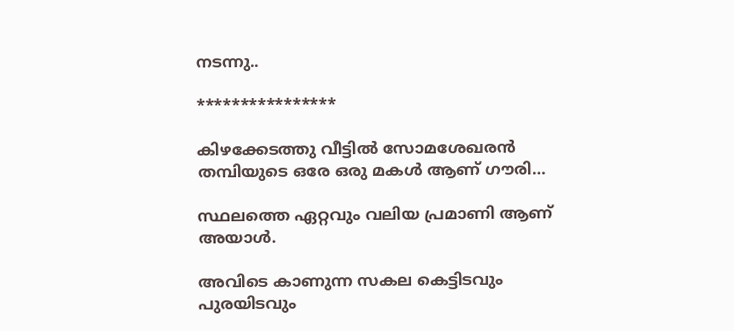നടന്നു..

****************

കിഴക്കേടത്തു വീട്ടിൽ സോമശേഖരൻ തമ്പിയുടെ ഒരേ ഒരു മകൾ ആണ് ഗൗരി…

സ്ഥലത്തെ ഏറ്റവും വലിയ പ്രമാണി ആണ് അയാൾ.

അവിടെ കാണുന്ന സകല കെട്ടിടവും പുരയിടവും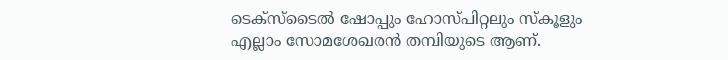ടെക്സ്ടൈൽ ഷോപ്പും ഹോസ്പിറ്റലും സ്കൂളും എല്ലാം സോമശേഖരൻ തമ്പിയുടെ ആണ്.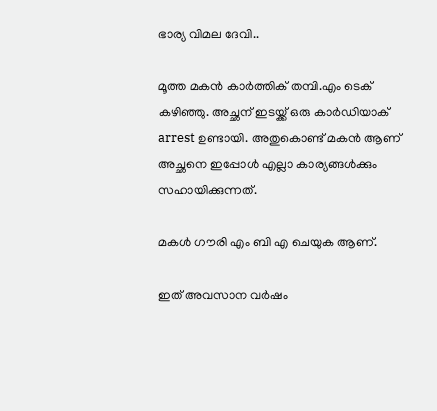ഭാര്യ വിമല ദേവി..

മൂത്ത മകൻ കാർത്തിക് തമ്പി.എം ടെക് കഴിഞ്ഞു. അച്ഛന് ഇടയ്ക്ക് ഒരു കാർഡിയാക് arrest ഉണ്ടായി. അതുകൊണ്ട് മകൻ ആണ് അച്ഛനെ ഇപ്പോൾ എല്ലാ കാര്യങ്ങൾക്കും സഹായിക്കുന്നത്.

മകൾ ഗൗരി എം ബി എ ചെയുക ആണ്.

ഇത് അവസാന വർഷം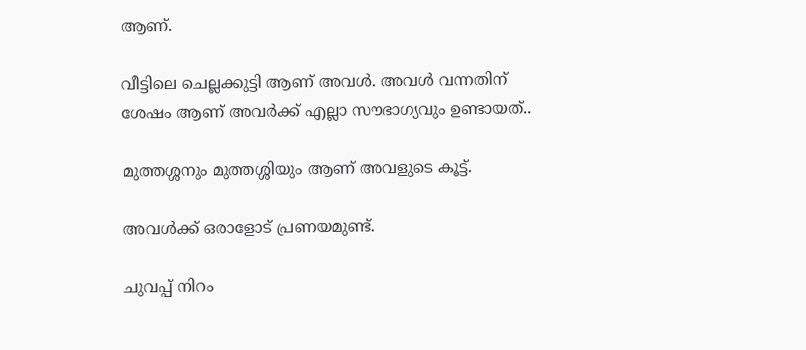ആണ്.

വീട്ടിലെ ചെല്ലക്കുട്ടി ആണ് അവൾ. അവൾ വന്നതിന് ശേഷം ആണ് അവർക്ക് എല്ലാ സൗഭാഗ്യവും ഉണ്ടായത്..

മുത്തശ്ശനും മുത്തശ്ശിയും ആണ് അവളുടെ കൂട്ട്.

അവൾക്ക് ഒരാളോട് പ്രണയമുണ്ട്.

ചുവപ്പ് നിറം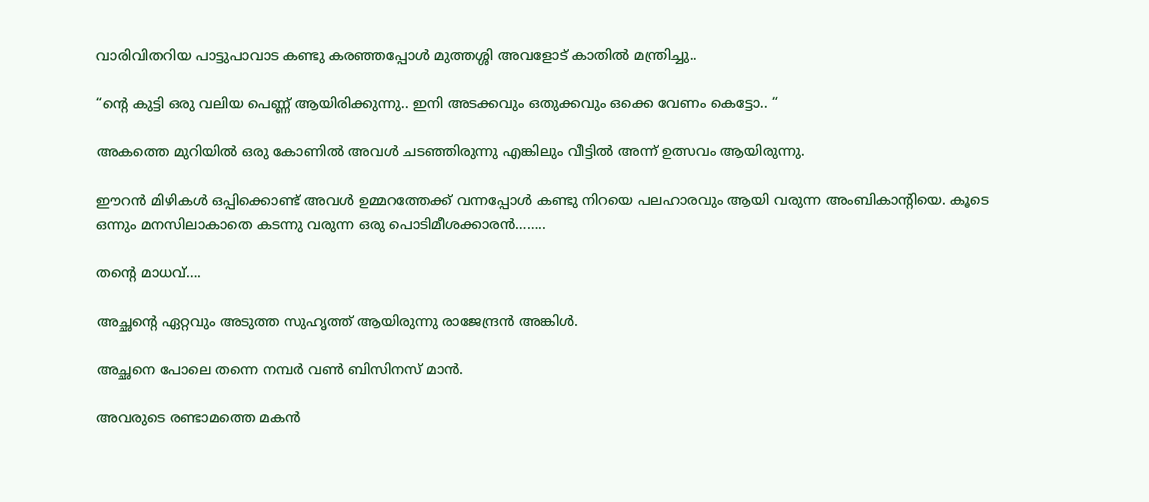വാരിവിതറിയ പാട്ടുപാവാട കണ്ടു കരഞ്ഞപ്പോൾ മുത്തശ്ശി അവളോട് കാതിൽ മന്ത്രിച്ചു..

“ന്റെ കുട്ടി ഒരു വലിയ പെണ്ണ് ആയിരിക്കുന്നു.. ഇനി അടക്കവും ഒതുക്കവും ഒക്കെ വേണം കെട്ടോ.. “

അകത്തെ മുറിയിൽ ഒരു കോണിൽ അവൾ ചടഞ്ഞിരുന്നു എങ്കിലും വീട്ടിൽ അന്ന് ഉത്സവം ആയിരുന്നു.

ഈറൻ മിഴികൾ ഒപ്പിക്കൊണ്ട് അവൾ ഉമ്മറത്തേക്ക് വന്നപ്പോൾ കണ്ടു നിറയെ പലഹാരവും ആയി വരുന്ന അംബികാന്റിയെ. കൂടെ ഒന്നും മനസിലാകാതെ കടന്നു വരുന്ന ഒരു പൊടിമീശക്കാരൻ……..

തന്റെ മാധവ്….

അച്ഛന്റെ ഏറ്റവും അടുത്ത സുഹൃത്ത് ആയിരുന്നു രാജേന്ദ്രൻ അങ്കിൾ.

അച്ഛനെ പോലെ തന്നെ നമ്പർ വൺ ബിസിനസ്‌ മാൻ.

അവരുടെ രണ്ടാമത്തെ മകൻ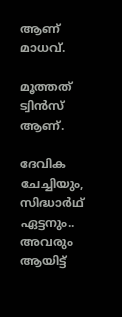ആണ് മാധവ്.

മൂത്തത് ട്വിൻസ് ആണ്.

ദേവിക ചേച്ചിയും, സിദ്ധാർഥ് ഏട്ടനും.. അവരും ആയിട്ട്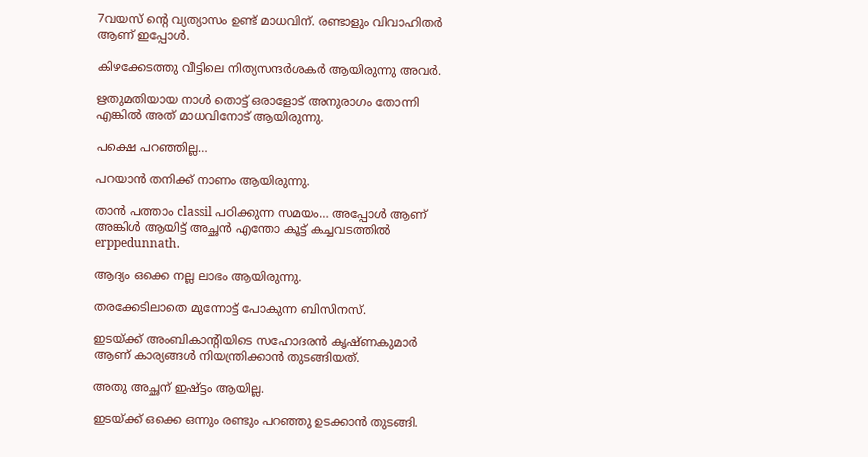7വയസ് ന്റെ വ്യത്യാസം ഉണ്ട് മാധവിന്. രണ്ടാളും വിവാഹിതർ ആണ് ഇപ്പോൾ.

കിഴക്കേടത്തു വീട്ടിലെ നിത്യസന്ദർശകർ ആയിരുന്നു അവർ.

ഋതുമതിയായ നാൾ തൊട്ട് ഒരാളോട് അനുരാഗം തോന്നി എങ്കിൽ അത് മാധവിനോട് ആയിരുന്നു.

പക്ഷെ പറഞ്ഞില്ല…

പറയാൻ തനിക്ക് നാണം ആയിരുന്നു.

താൻ പത്താം classil പഠിക്കുന്ന സമയം… അപ്പോൾ ആണ് അങ്കിൾ ആയിട്ട് അച്ഛൻ എന്തോ കൂട്ട് കച്ചവടത്തിൽ erppedunnath.

ആദ്യം ഒക്കെ നല്ല ലാഭം ആയിരുന്നു.

തരക്കേടിലാതെ മുന്നോട്ട് പോകുന്ന ബിസിനസ്‌.

ഇടയ്ക്ക് അംബികാന്റിയിടെ സഹോദരൻ കൃഷ്ണകുമാർ ആണ് കാര്യങ്ങൾ നിയന്ത്രിക്കാൻ തുടങ്ങിയത്.

അതു അച്ഛന് ഇഷ്ട്ടം ആയില്ല.

ഇടയ്ക്ക് ഒക്കെ ഒന്നും രണ്ടും പറഞ്ഞു ഉടക്കാൻ തുടങ്ങി.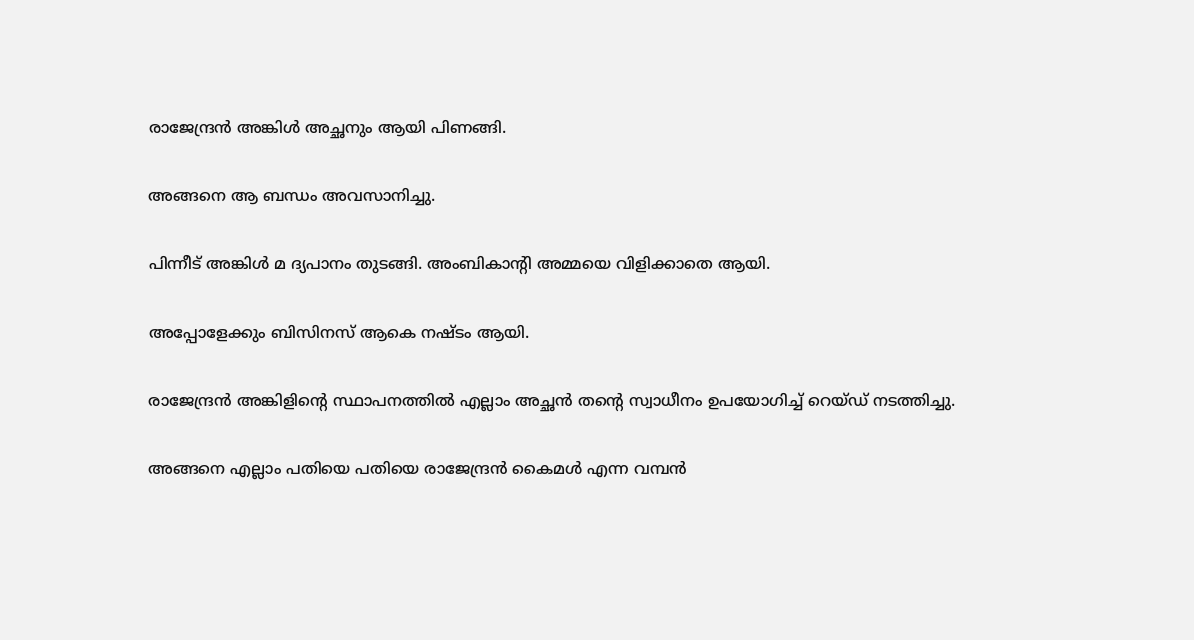രാജേന്ദ്രൻ അങ്കിൾ അച്ഛനും ആയി പിണങ്ങി.

അങ്ങനെ ആ ബന്ധം അവസാനിച്ചു.

പിന്നീട് അങ്കിൾ മ ദ്യപാനം തുടങ്ങി. അംബികാന്റി അമ്മയെ വിളിക്കാതെ ആയി.

അപ്പോളേക്കും ബിസിനസ് ആകെ നഷ്ടം ആയി.

രാജേന്ദ്രൻ അങ്കിളിന്റെ സ്ഥാപനത്തിൽ എല്ലാം അച്ഛൻ തന്റെ സ്വാധീനം ഉപയോഗിച്ച് റെയ്ഡ് നടത്തിച്ചു.

അങ്ങനെ എല്ലാം പതിയെ പതിയെ രാജേന്ദ്രൻ കൈമൾ എന്ന വമ്പൻ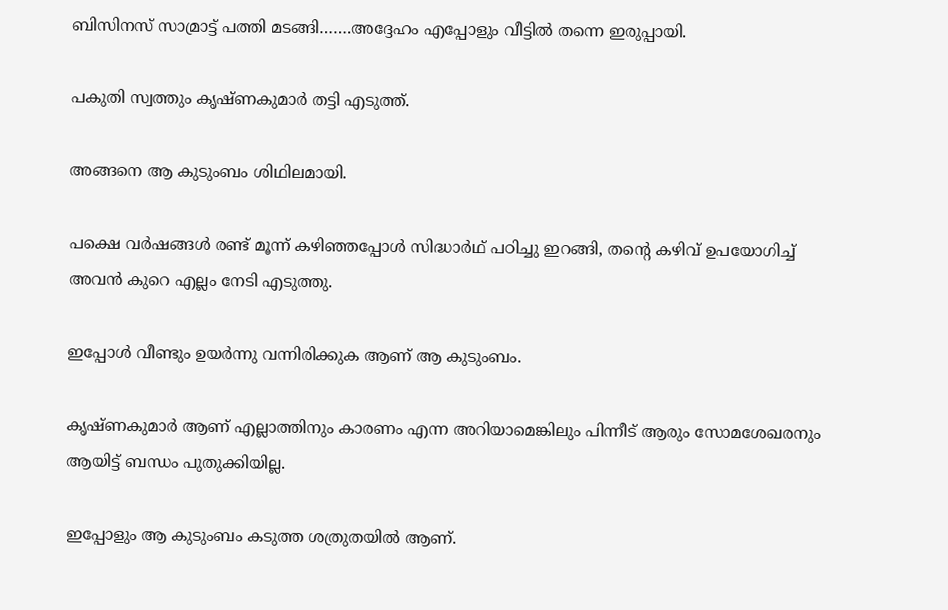ബിസിനസ്‌ സാമ്രാട്ട് പത്തി മടങ്ങി…….അദ്ദേഹം എപ്പോളും വീട്ടിൽ തന്നെ ഇരുപ്പായി.

പകുതി സ്വത്തും കൃഷ്ണകുമാർ തട്ടി എടുത്ത്.

അങ്ങനെ ആ കുടുംബം ശിഥിലമായി.

പക്ഷെ വർഷങ്ങൾ രണ്ട് മൂന്ന് കഴിഞ്ഞപ്പോൾ സിദ്ധാർഥ് പഠിച്ചു ഇറങ്ങി, തന്റെ കഴിവ് ഉപയോഗിച്ച് അവൻ കുറെ എല്ലം നേടി എടുത്തു.

ഇപ്പോൾ വീണ്ടും ഉയർന്നു വന്നിരിക്കുക ആണ് ആ കുടുംബം.

കൃഷ്ണകുമാർ ആണ് എല്ലാത്തിനും കാരണം എന്ന അറിയാമെങ്കിലും പിന്നീട് ആരും സോമശേഖരനും ആയിട്ട് ബന്ധം പുതുക്കിയില്ല.

ഇപ്പോളും ആ കുടുംബം കടുത്ത ശത്രുതയിൽ ആണ്.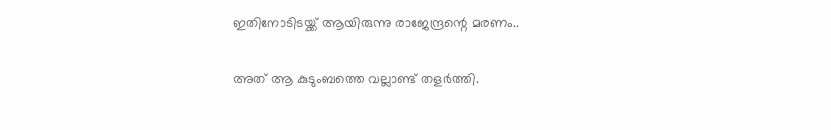ഇതിനോടിടയ്ക്ക് ആയിരുന്നു രാജേന്ദ്രന്റെ മരണം..

അത് ആ കുടുംബത്തെ വല്ലാണ്ട് തളർത്തി.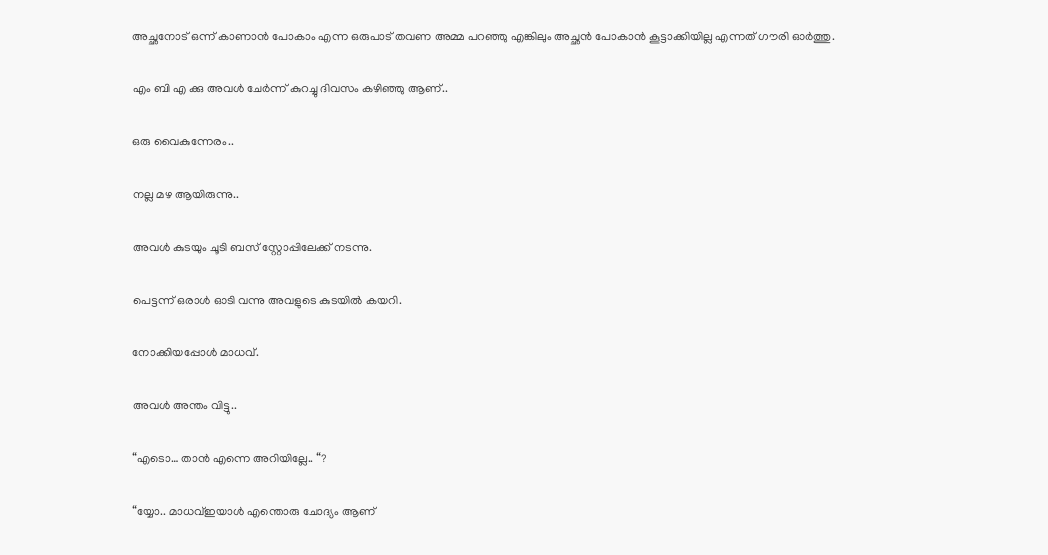അച്ഛനോട് ഒന്ന് കാണാൻ പോകാം എന്ന ഒരുപാട് തവണ അമ്മ പറഞ്ഞു എങ്കിലും അച്ഛൻ പോകാൻ കൂട്ടാക്കിയില്ല എന്നത് ഗൗരി ഓർത്തു.

എം ബി എ ക്കു അവൾ ചേർന്ന് കുറച്ചു ദിവസം കഴിഞ്ഞു ആണ്..

ഒരു വൈകുന്നേരം..

നല്ല മഴ ആയിരുന്നു..

അവൾ കുടയും ചൂടി ബസ് സ്റ്റോപ്പിലേക്ക് നടന്നു.

പെട്ടന്ന് ഒരാൾ ഓടി വന്നു അവളുടെ കുടയിൽ കയറി.

നോക്കിയപ്പോൾ മാധവ്.

അവൾ അന്തം വിട്ടു..

“എടൊ… താൻ എന്നെ അറിയില്ലേ.. “?

“യ്യോ.. മാധവ്ഇയാൾ എന്തൊരു ചോദ്യം ആണ്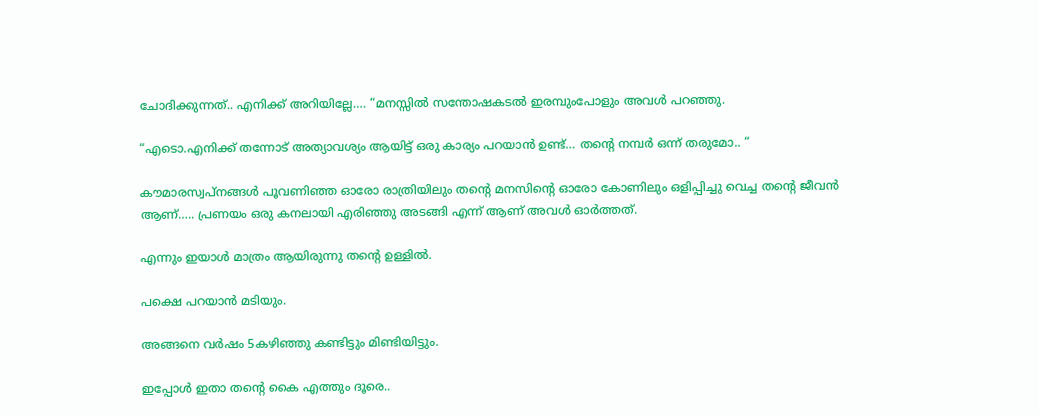ചോദിക്കുന്നത്.. എനിക്ക് അറിയില്ലേ…. “മനസ്സിൽ സന്തോഷകടൽ ഇരമ്പുംപോളും അവൾ പറഞ്ഞു.

“എടൊ.എനിക്ക് തന്നോട് അത്യാവശ്യം ആയിട്ട് ഒരു കാര്യം പറയാൻ ഉണ്ട്… തന്റെ നമ്പർ ഒന്ന് തരുമോ.. “

കൗമാരസ്വപ്നങ്ങൾ പൂവണിഞ്ഞ ഓരോ രാത്രിയിലും തന്റെ മനസിന്റെ ഓരോ കോണിലും ഒളിപ്പിച്ചു വെച്ച തന്റെ ജീവൻ ആണ്….. പ്രണയം ഒരു കനലായി എരിഞ്ഞു അടങ്ങി എന്ന് ആണ് അവൾ ഓർത്തത്.

എന്നും ഇയാൾ മാത്രം ആയിരുന്നു തന്റെ ഉള്ളിൽ.

പക്ഷെ പറയാൻ മടിയും.

അങ്ങനെ വർഷം 5കഴിഞ്ഞു കണ്ടിട്ടും മിണ്ടിയിട്ടും.

ഇപ്പോൾ ഇതാ തന്റെ കൈ എത്തും ദൂരെ..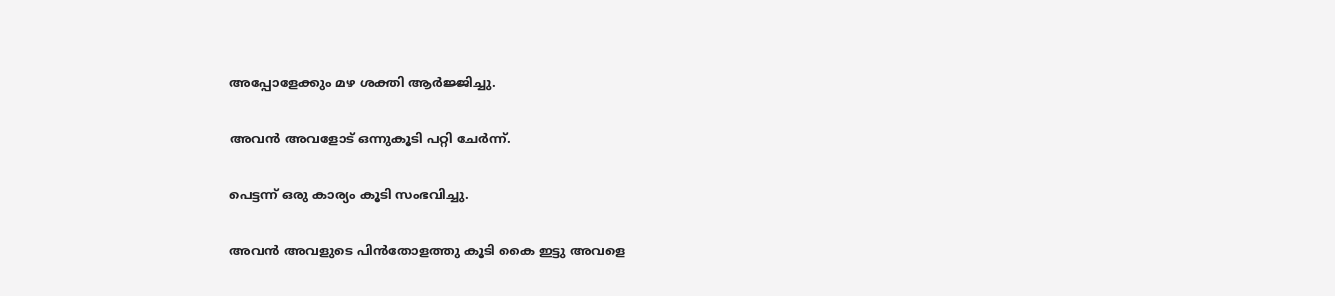അപ്പോളേക്കും മഴ ശക്തി ആർജ്ജിച്ചു.

അവൻ അവളോട് ഒന്നുകൂടി പറ്റി ചേർന്ന്.

പെട്ടന്ന് ഒരു കാര്യം കൂടി സംഭവിച്ചു.

അവൻ അവളുടെ പിൻതോളത്തു കൂടി കൈ ഇട്ടു അവളെ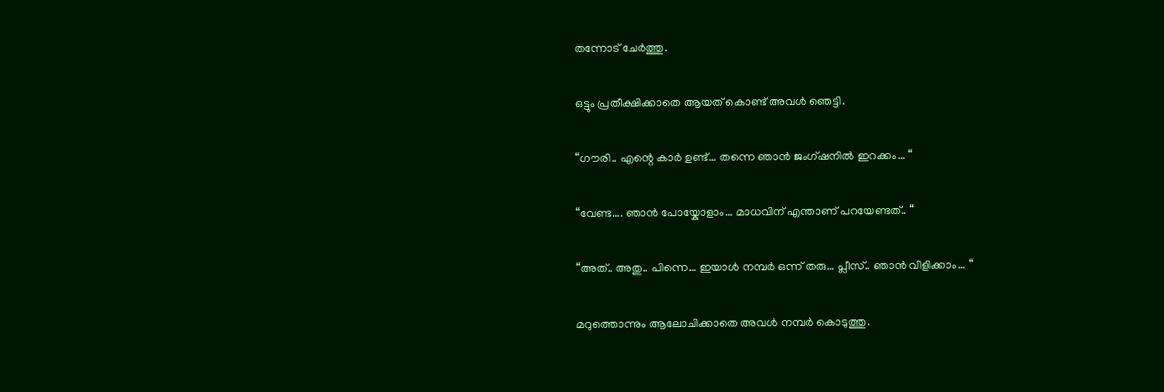തന്നോട് ചേർത്തു.

ഒട്ടും പ്രതീക്ഷിക്കാതെ ആയത് കൊണ്ട് അവൾ ഞെട്ടി.

“ഗൗരി.. എന്റെ കാർ ഉണ്ട്… തന്നെ ഞാൻ ജംഗ്ഷനിൽ ഇറക്കം… “

“വേണ്ട…. ഞാൻ പോയ്കോളാം… മാധവിന് എന്താണ് പറയേണ്ടത്.. “

“അത്.. അതു.. പിന്നെ… ഇയാൾ നമ്പർ ഒന്ന് തരു… പ്ലീസ്.. ഞാൻ വിളിക്കാം… “

മറുത്തൊന്നും ആലോചിക്കാതെ അവൾ നമ്പർ കൊടുത്തു.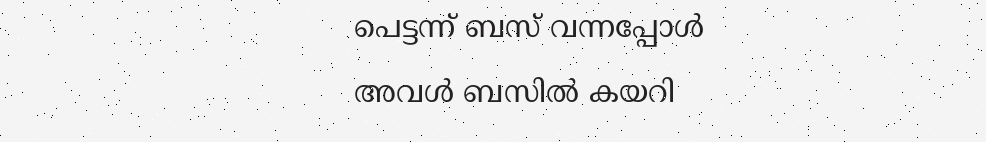പെട്ടന്ന് ബസ് വന്നപ്പോൾ അവൾ ബസിൽ കയറി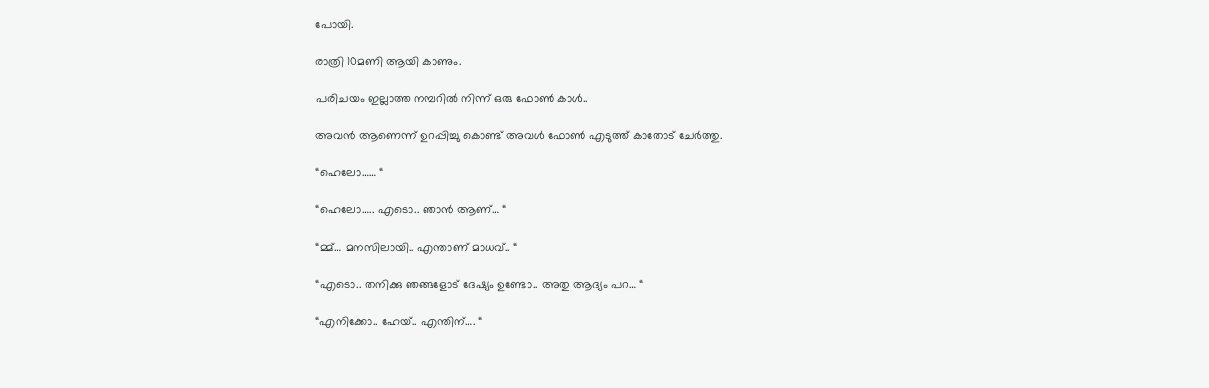പോയി.

രാത്രി 10മണി ആയി കാണും.

പരിചയം ഇല്ലാത്ത നമ്പറിൽ നിന്ന് ഒരു ഫോൺ കാൾ..

അവൻ ആണെന്ന് ഉറപ്പിച്ചു കൊണ്ട് അവൾ ഫോൺ എടുത്ത് കാതോട് ചേർത്തു.

“ഹെലോ…… “

“ഹെലോ….. എടൊ.. ഞാൻ ആണ്… “

“മ്മ്… മനസിലായി.. എന്താണ് മാധവ്.. “

“എടൊ.. തനിക്കു ഞങ്ങളോട് ദേഷ്യം ഉണ്ടോ.. അതു ആദ്യം പറ… “

“എനിക്കോ.. ഹേയ്.. എന്തിന്…. “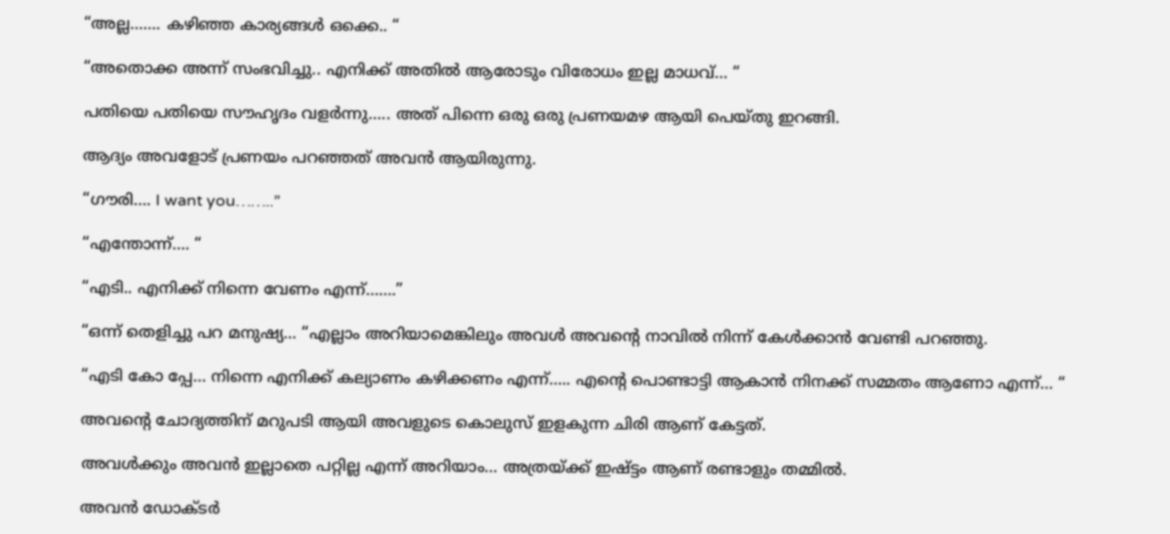“അല്ല……. കഴിഞ്ഞ കാര്യങ്ങൾ ഒക്കെ.. “

“അതൊക്ക അന്ന് സംഭവിച്ചു.. എനിക്ക് അതിൽ ആരോടും വിരോധം ഇല്ല മാധവ്… “

പതിയെ പതിയെ സൗഹൃദം വളർന്നു….. അത് പിന്നെ ഒരു ഒരു പ്രണയമഴ ആയി പെയ്തു ഇറങ്ങി.

ആദ്യം അവളോട് പ്രണയം പറഞ്ഞത് അവൻ ആയിരുന്നു.

“ഗൗരി…. I want you……..”

“എന്തോന്ന്…. “

“എടി.. എനിക്ക് നിന്നെ വേണം എന്ന്…….”

“ഒന്ന് തെളിച്ചു പറ മനുഷ്യ… “എല്ലാം അറിയാമെങ്കിലും അവൾ അവന്റെ നാവിൽ നിന്ന് കേൾക്കാൻ വേണ്ടി പറഞ്ഞു.

“എടി കോ പ്പേ… നിന്നെ എനിക്ക് കല്യാണം കഴിക്കണം എന്ന്….. എന്റെ പൊണ്ടാട്ടി ആകാൻ നിനക്ക് സമ്മതം ആണോ എന്ന്… “

അവന്റെ ചോദ്യത്തിന് മറുപടി ആയി അവളുടെ കൊലുസ് ഇളകുന്ന ചിരി ആണ് കേട്ടത്.

അവൾക്കും അവൻ ഇല്ലാതെ പറ്റില്ല എന്ന് അറിയാം… അത്രയ്ക്ക് ഇഷ്ട്ടം ആണ് രണ്ടാളും തമ്മിൽ.

അവൻ ഡോക്ടർ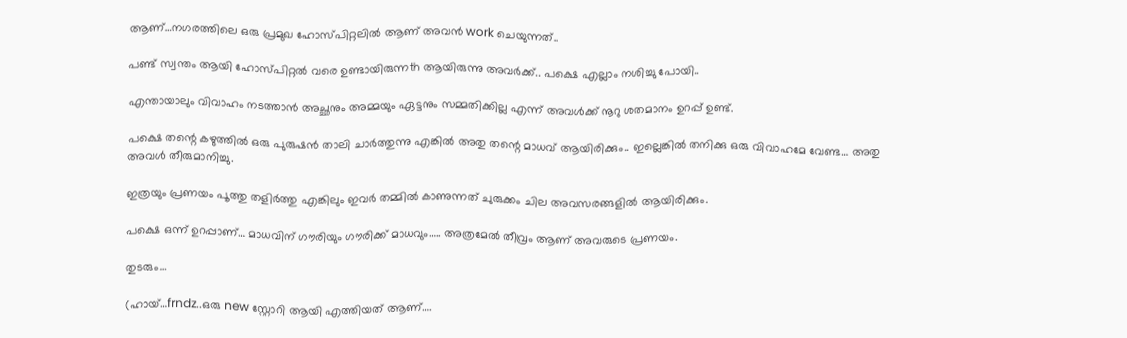ആണ്…നഗരത്തിലെ ഒരു പ്രമുഖ ഹോസ്പിറ്റലിൽ ആണ് അവൻ work ചെയുന്നത്..

പണ്ട് സ്വന്തം ആയി ഹോസ്പിറ്റൽ വരെ ഉണ്ടായിരുന്നth ആയിരുന്നു അവർക്ക്.. പക്ഷെ എല്ലാം നശിച്ചു പോയി..

എന്തായാലും വിവാഹം നടത്താൻ അച്ഛനും അമ്മയും ഏട്ടനും സമ്മതിക്കില്ല എന്ന് അവൾക്ക് നൂറു ശതമാനം ഉറപ്പ് ഉണ്ട്.

പക്ഷെ തന്റെ കഴുത്തിൽ ഒരു പുരുഷൻ താലി ചാർത്തുന്നു എങ്കിൽ അതു തന്റെ മാധവ് ആയിരിക്കും.. ഇല്ലെങ്കിൽ തനിക്കു ഒരു വിവാഹമേ വേണ്ട… അതു അവൾ തീരുമാനിച്ചു.

ഇത്രയും പ്രണയം പൂത്തു തളിർത്തു എങ്കിലും ഇവർ തമ്മിൽ കാണുന്നത് ചുരുക്കം ചില അവസരങ്ങളിൽ ആയിരിക്കും.

പക്ഷെ ഒന്ന് ഉറപ്പാണ്… മാധവിന് ഗൗരിയും ഗൗരിക്ക് മാധവും….. അത്രമേൽ തീവ്രം ആണ് അവരുടെ പ്രണയം.

തുടരും…

(ഹായ്…frndz..ഒരു new സ്റ്റോറി ആയി എത്തിയത് ആണ്….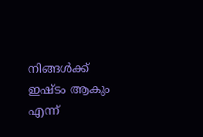നിങ്ങൾക്ക് ഇഷ്ടം ആകും എന്ന്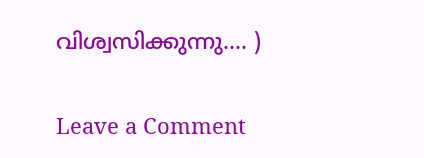വിശ്വസിക്കുന്നു…. )

Leave a Comment